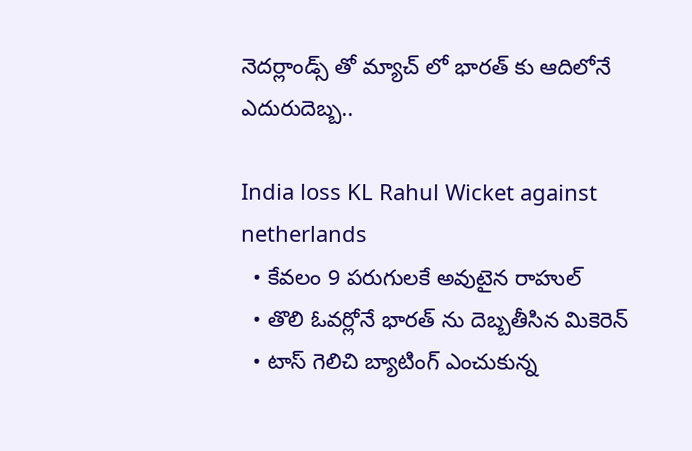నెదర్లాండ్స్ తో మ్యాచ్ లో భారత్ కు ఆదిలోనే ఎదురుదెబ్బ..

India loss KL Rahul Wicket against netherlands
  • కేవలం 9 పరుగులకే అవుటైన రాహుల్
  • తొలి ఓవర్లోనే భారత్ ను దెబ్బతీసిన మికెరెన్
  • టాస్ గెలిచి బ్యాటింగ్ ఎంచుకున్న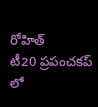రోహిత్
టీ20 ప్రపంచకప్ లో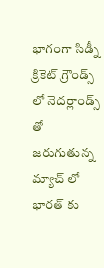భాగంగా సిడ్నీ క్రికెట్ గ్రౌండ్స్ లో నెదర్లాండ్స్ తో జరుగుతున్న మ్యాచ్ లో భారత్ కు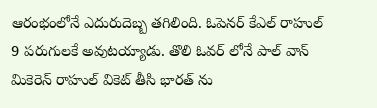ఆరంభంలోనే ఎదురుదెబ్బ తగిలింది. ఓపెనర్ కేఎల్ రాహుల్ 9 పరుగులకే అవుటయ్యాడు. తొలి ఓవర్ లోనే పాల్ వాన్ మికెరెన్ రాహుల్ వికెట్ తీసి భారత్ ను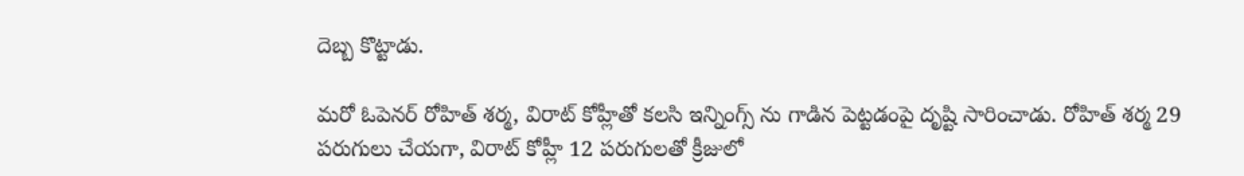దెబ్బ కొట్టాడు.

మరో ఓపెనర్ రోహిత్ శర్మ, విరాట్ కోహ్లీతో కలసి ఇన్నింగ్స్ ను గాడిన పెట్టడంపై దృష్టి సారించాడు. రోహిత్ శర్మ 29 పరుగులు చేయగా, విరాట్ కోహ్లీ 12 పరుగులతో క్రీజులో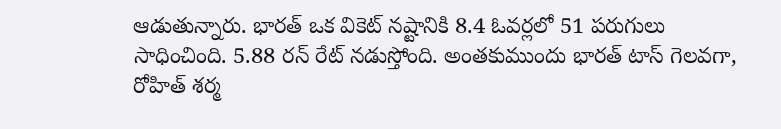ఆడుతున్నారు. భారత్ ఒక వికెట్ నష్టానికి 8.4 ఓవర్లలో 51 పరుగులు సాధించింది. 5.88 రన్ రేట్ నడుస్తోంది. అంతకుముందు భారత్ టాస్ గెలవగా, రోహిత్ శర్మ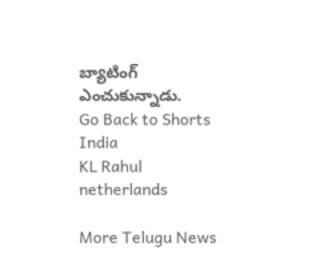బ్యాటింగ్ ఎంచుకున్నాడు.
Go Back to Shorts
India
KL Rahul
netherlands

More Telugu News